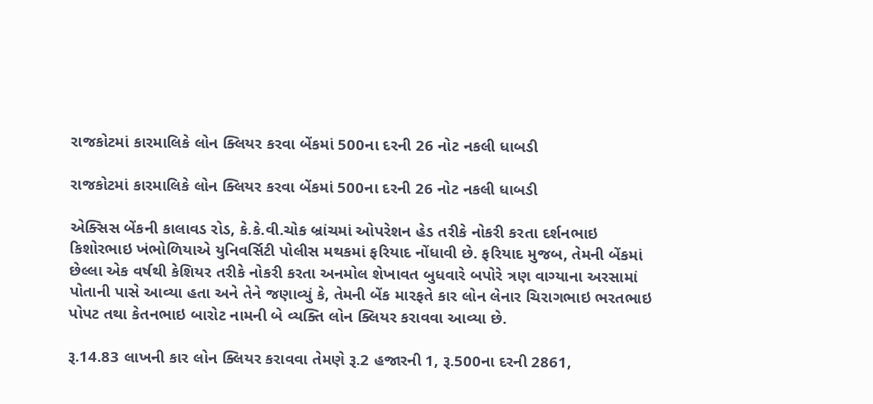રાજકોટમાં કારમાલિકે લોન ક્લિયર કરવા બેંકમાં 500ના દરની 26 નોટ નકલી ધાબડી

રાજકોટમાં કારમાલિકે લોન ક્લિયર કરવા બેંકમાં 500ના દરની 26 નોટ નકલી ધાબડી

એક્સિસ બેંકની કાલાવડ રોડ, કે.કે.વી.ચોક બ્રાંચમાં ઓપરેશન હેડ તરીકે નોકરી કરતા દર્શનભાઇ કિશોરભાઇ ખંભોળિયાએ યુનિવર્સિટી પોલીસ મથકમાં ફરિયાદ નોંધાવી છે. ફરિયાદ મુજબ, તેમની બેંકમાં છેલ્લા એક વર્ષથી કેશિયર તરીકે નોકરી કરતા અનમોલ શેખાવત બુધવારે બપોરે ત્રણ વાગ્યાના અરસામાં પોતાની પાસે આવ્યા હતા અને તેને જણાવ્યું કે, તેમની બેંક મારફતે કાર લોન લેનાર ચિરાગભાઇ ભરતભાઇ પોપટ તથા કેતનભાઇ બારોટ નામની બે વ્યક્તિ લોન ક્લિયર કરાવવા આવ્યા છે.

રૂ.14.83 લાખની કાર લોન ક્લિયર કરાવવા તેમણે રૂ.2 હજારની 1, રૂ.500ના દરની 2861,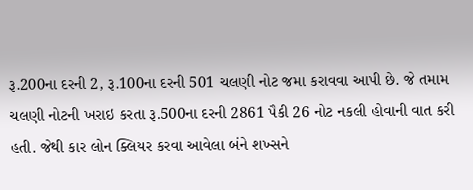રૂ.200ના દરની 2, રૂ.100ના દરની 501 ચલણી નોટ જમા કરાવવા આપી છે. જે તમામ ચલણી નોટની ખરાઇ કરતા રૂ.500ના દરની 2861 પૈકી 26 નોટ નકલી હોવાની વાત કરી હતી. જેથી કાર લોન ક્લિયર કરવા આવેલા બંને શખ્સને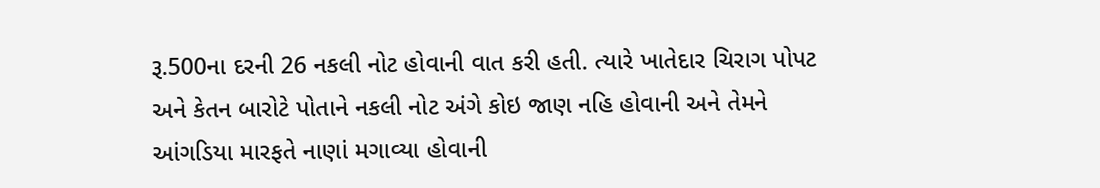રૂ.500ના દરની 26 નકલી નોટ હોવાની વાત કરી હતી. ત્યારે ખાતેદાર ચિરાગ પોપટ અને કેતન બારોટે પોતાને નકલી નોટ અંગે કોઇ જાણ નહિ હોવાની અને તેમને આંગડિયા મારફતે નાણાં મગાવ્યા હોવાની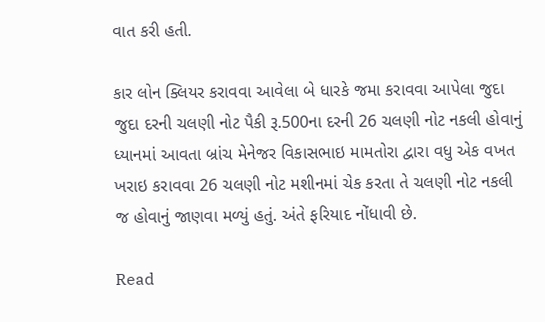વાત કરી હતી.

કાર લોન ક્લિયર કરાવવા આવેલા બે ધારકે જમા કરાવવા આપેલા જુદા જુદા દરની ચલણી નોટ પૈકી રૂ.500ના દરની 26 ચલણી નોટ નકલી હોવાનું ધ્યાનમાં આવતા બ્રાંચ મેનેજર વિકાસભાઇ મામતોરા દ્વારા વધુ એક વખત ખરાઇ કરાવવા 26 ચલણી નોટ મશીનમાં ચેક કરતા તે ચલણી નોટ નકલી જ હોવાનું જાણવા મળ્યું હતું. અંતે ફરિયાદ નોંધાવી છે.

Read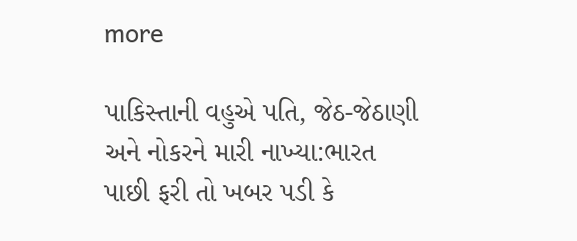more

પાકિસ્તાની વહુએ પતિ, જેઠ-જેઠાણી અને નોકરને મારી નાખ્યા:ભારત પાછી ફરી તો ખબર પડી કે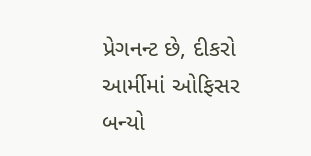પ્રેગનન્ટ છે, દીકરો આર્મીમાં ઓફિસર બન્યો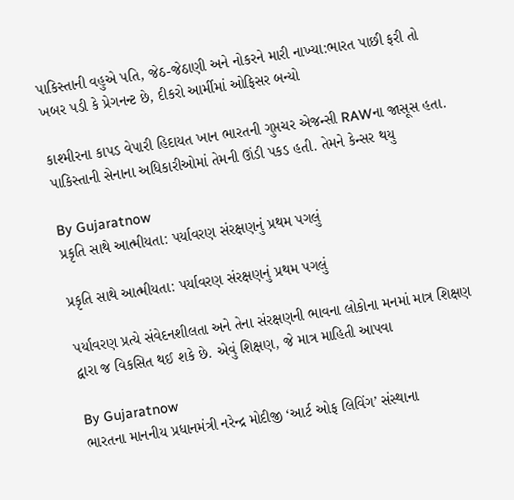પાકિસ્તાની વહુએ પતિ, જેઠ-જેઠાણી અને નોકરને મારી નાખ્યા:ભારત પાછી ફરી તો ખબર પડી કે પ્રેગનન્ટ છે, દીકરો આર્મીમાં ઓફિસર બન્યો

કાશ્મીરના કાપડ વેપારી હિદાયત ખાન ભારતની ગુપ્તચર એજન્સી RAWના જાસૂસ હતા. પાકિસ્તાની સેનાના અધિકારીઓમાં તેમની ઊંડી પકડ હતી. તેમને કેન્સર થયુ

By Gujaratnow
પ્રકૃતિ સાથે આત્મીયતા: પર્યાવરણ સંરક્ષણનું પ્રથમ પગલું

પ્રકૃતિ સાથે આત્મીયતા: પર્યાવરણ સંરક્ષણનું પ્રથમ પગલું

પર્યાવરણ પ્રત્યે સંવેદનશીલતા અને તેના સંરક્ષણની ભાવના લોકોના મનમાં માત્ર શિક્ષણ દ્વારા જ વિકસિત થઈ શકે છે. એવું શિક્ષણ, જે માત્ર માહિતી આપવા

By Gujaratnow
ભારતના માનનીય પ્રધાનમંત્રી નરેન્દ્ર મોદીજી ‘આર્ટ ઓફ લિવિંગ’ સંસ્થાના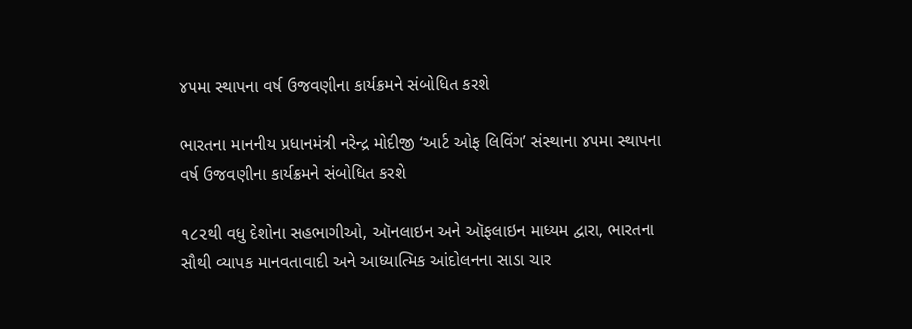૪૫મા સ્થાપના વર્ષ ઉજવણીના કાર્યક્રમને સંબોધિત કરશે

ભારતના માનનીય પ્રધાનમંત્રી નરેન્દ્ર મોદીજી ‘આર્ટ ઓફ લિવિંગ’ સંસ્થાના ૪૫મા સ્થાપના વર્ષ ઉજવણીના કાર્યક્રમને સંબોધિત કરશે

૧૮૨થી વધુ દેશોના સહભાગીઓ, ઑનલાઇન અને ઑફલાઇન માધ્યમ દ્વારા, ભારતના સૌથી વ્યાપક માનવતાવાદી અને આધ્યાત્મિક આંદોલનના સાડા ચાર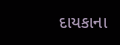દાયકાના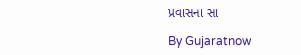પ્રવાસના સા

By Gujaratnow